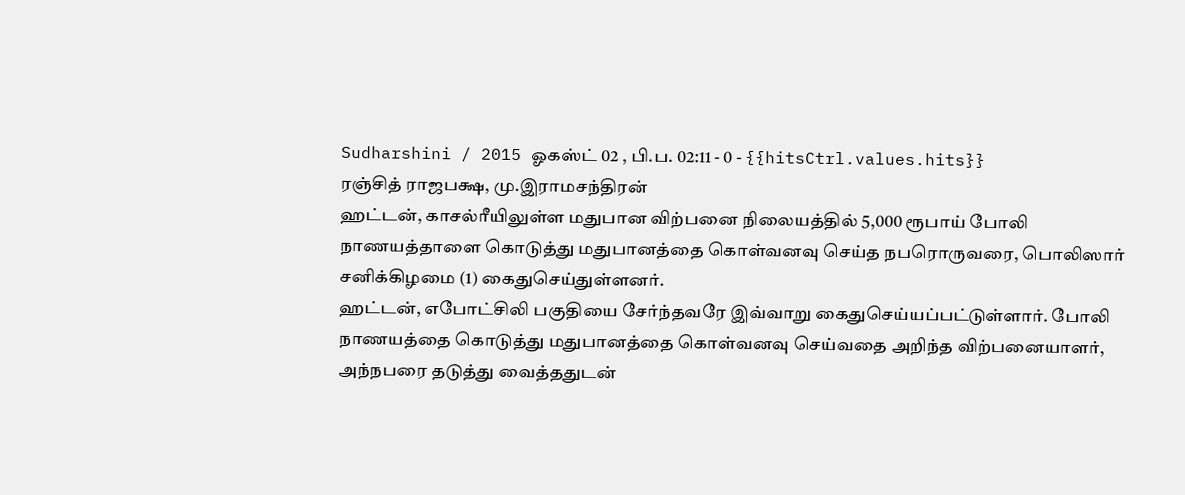Sudharshini / 2015 ஓகஸ்ட் 02 , பி.ப. 02:11 - 0 - {{hitsCtrl.values.hits}}
ரஞ்சித் ராஜபக்ஷ, மு.இராமசந்திரன்
ஹட்டன், காசல்ரீயிலுள்ள மதுபான விற்பனை நிலையத்தில் 5,000 ரூபாய் போலி நாணயத்தாளை கொடுத்து மதுபானத்தை கொள்வனவு செய்த நபரொருவரை, பொலிஸார் சனிக்கிழமை (1) கைதுசெய்துள்ளனர்.
ஹட்டன், எபோட்சிலி பகுதியை சேர்ந்தவரே இவ்வாறு கைதுசெய்யப்பட்டுள்ளார். போலி நாணயத்தை கொடுத்து மதுபானத்தை கொள்வனவு செய்வதை அறிந்த விற்பனையாளர், அந்நபரை தடுத்து வைத்ததுடன்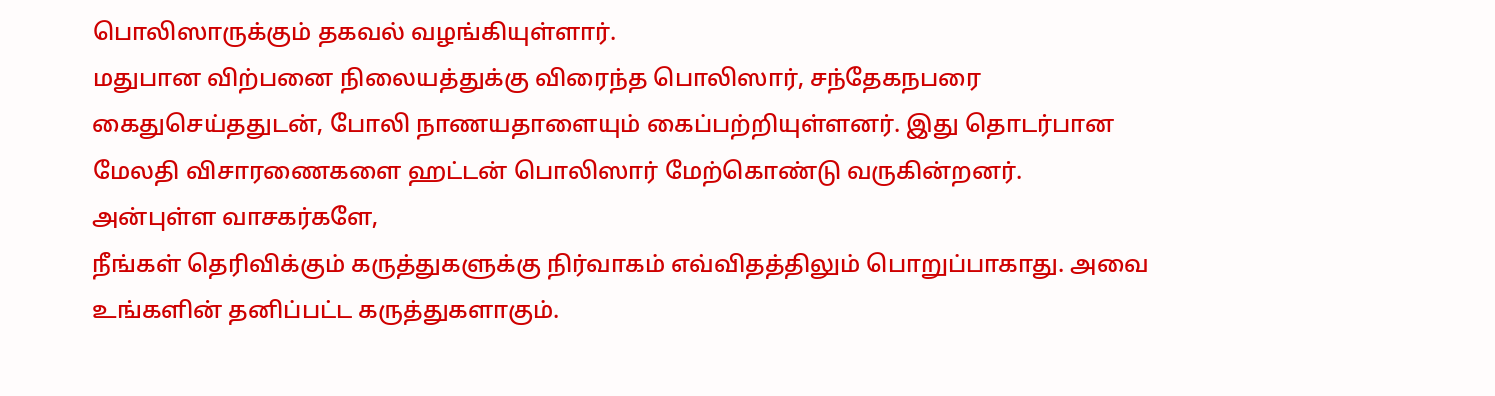பொலிஸாருக்கும் தகவல் வழங்கியுள்ளார்.
மதுபான விற்பனை நிலையத்துக்கு விரைந்த பொலிஸார், சந்தேகநபரை கைதுசெய்ததுடன், போலி நாணயதாளையும் கைப்பற்றியுள்ளனர். இது தொடர்பான மேலதி விசாரணைகளை ஹட்டன் பொலிஸார் மேற்கொண்டு வருகின்றனர்.
அன்புள்ள வாசகர்களே,
நீங்கள் தெரிவிக்கும் கருத்துகளுக்கு நிர்வாகம் எவ்விதத்திலும் பொறுப்பாகாது. அவை உங்களின் தனிப்பட்ட கருத்துகளாகும்.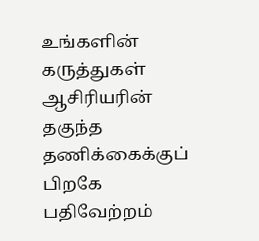உங்களின் கருத்துகள் ஆசிரியரின் தகுந்த தணிக்கைக்குப் பிறகே பதிவேற்றம்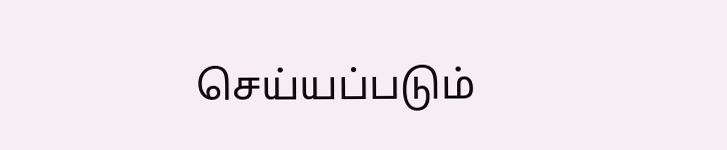செய்யப்படும்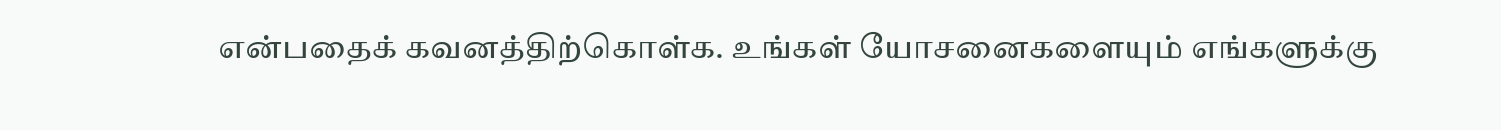என்பதைக் கவனத்திற்கொள்க. உங்கள் யோசனைகளையும் எங்களுக்கு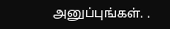அனுப்புங்கள். .